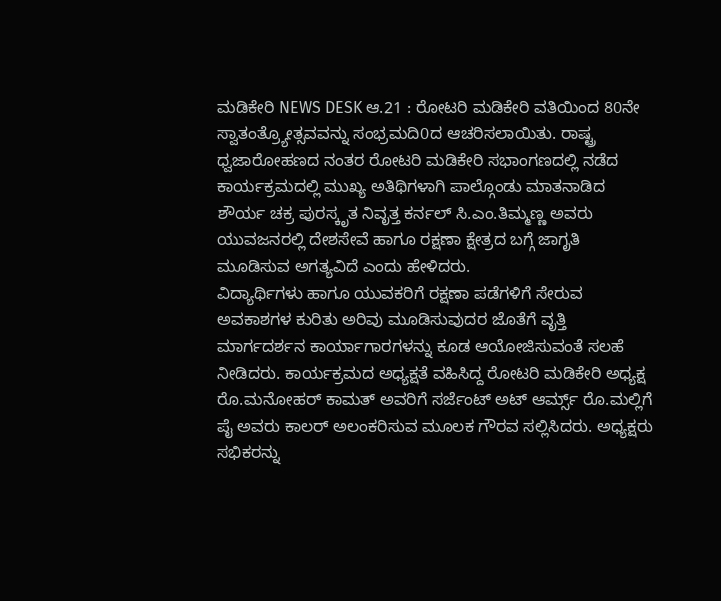ಮಡಿಕೇರಿ NEWS DESK ಆ.21 : ರೋಟರಿ ಮಡಿಕೇರಿ ವತಿಯಿಂದ 80ನೇ ಸ್ವಾತಂತ್ರ್ಯೋತ್ಸವವನ್ನು ಸಂಭ್ರಮದಿ0ದ ಆಚರಿಸಲಾಯಿತು. ರಾಷ್ಟ್ರ ಧ್ವಜಾರೋಹಣದ ನಂತರ ರೋಟರಿ ಮಡಿಕೇರಿ ಸಭಾಂಗಣದಲ್ಲಿ ನಡೆದ ಕಾರ್ಯಕ್ರಮದಲ್ಲಿ ಮುಖ್ಯ ಅತಿಥಿಗಳಾಗಿ ಪಾಲ್ಗೊಂಡು ಮಾತನಾಡಿದ ಶೌರ್ಯ ಚಕ್ರ ಪುರಸ್ಕೃತ ನಿವೃತ್ತ ಕರ್ನಲ್ ಸಿ.ಎಂ.ತಿಮ್ಮಣ್ಣ ಅವರು ಯುವಜನರಲ್ಲಿ ದೇಶಸೇವೆ ಹಾಗೂ ರಕ್ಷಣಾ ಕ್ಷೇತ್ರದ ಬಗ್ಗೆ ಜಾಗೃತಿ ಮೂಡಿಸುವ ಅಗತ್ಯವಿದೆ ಎಂದು ಹೇಳಿದರು.
ವಿದ್ಯಾರ್ಥಿಗಳು ಹಾಗೂ ಯುವಕರಿಗೆ ರಕ್ಷಣಾ ಪಡೆಗಳಿಗೆ ಸೇರುವ ಅವಕಾಶಗಳ ಕುರಿತು ಅರಿವು ಮೂಡಿಸುವುದರ ಜೊತೆಗೆ ವೃತ್ತಿ ಮಾರ್ಗದರ್ಶನ ಕಾರ್ಯಾಗಾರಗಳನ್ನು ಕೂಡ ಆಯೋಜಿಸುವಂತೆ ಸಲಹೆ ನೀಡಿದರು. ಕಾರ್ಯಕ್ರಮದ ಅಧ್ಯಕ್ಷತೆ ವಹಿಸಿದ್ದ ರೋಟರಿ ಮಡಿಕೇರಿ ಅಧ್ಯಕ್ಷ ರೊ.ಮನೋಹರ್ ಕಾಮತ್ ಅವರಿಗೆ ಸರ್ಜೆಂಟ್ ಅಟ್ ಆರ್ಮ್ಸ್ ರೊ.ಮಲ್ಲಿಗೆ ಪೈ ಅವರು ಕಾಲರ್ ಅಲಂಕರಿಸುವ ಮೂಲಕ ಗೌರವ ಸಲ್ಲಿಸಿದರು. ಅಧ್ಯಕ್ಷರು ಸಭಿಕರನ್ನು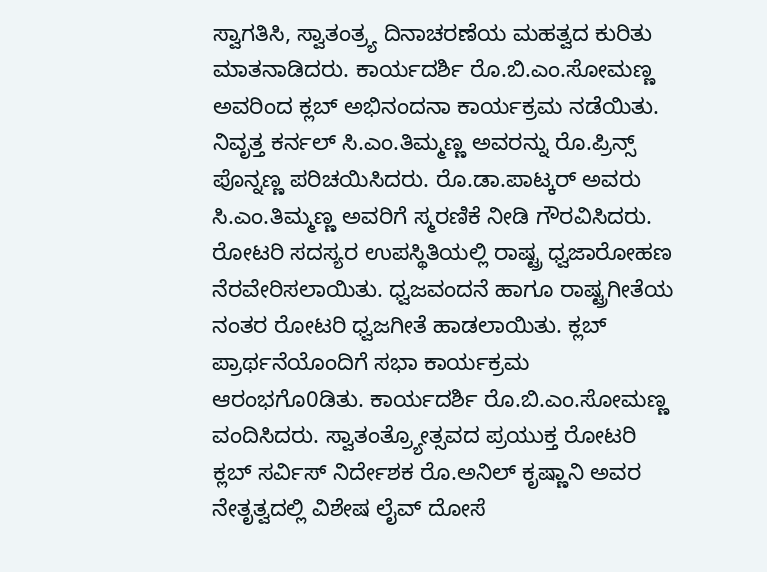ಸ್ವಾಗತಿಸಿ, ಸ್ವಾತಂತ್ರ್ಯ ದಿನಾಚರಣೆಯ ಮಹತ್ವದ ಕುರಿತು ಮಾತನಾಡಿದರು. ಕಾರ್ಯದರ್ಶಿ ರೊ.ಬಿ.ಎಂ.ಸೋಮಣ್ಣ ಅವರಿಂದ ಕ್ಲಬ್ ಅಭಿನಂದನಾ ಕಾರ್ಯಕ್ರಮ ನಡೆಯಿತು. ನಿವೃತ್ತ ಕರ್ನಲ್ ಸಿ.ಎಂ.ತಿಮ್ಮಣ್ಣ ಅವರನ್ನು ರೊ.ಪ್ರಿನ್ಸ್ ಪೊನ್ನಣ್ಣ ಪರಿಚಯಿಸಿದರು. ರೊ.ಡಾ.ಪಾಟ್ಕರ್ ಅವರು ಸಿ.ಎಂ.ತಿಮ್ಮಣ್ಣ ಅವರಿಗೆ ಸ್ಮರಣಿಕೆ ನೀಡಿ ಗೌರವಿಸಿದರು. ರೋಟರಿ ಸದಸ್ಯರ ಉಪಸ್ಥಿತಿಯಲ್ಲಿ ರಾಷ್ಟ್ರ ಧ್ವಜಾರೋಹಣ ನೆರವೇರಿಸಲಾಯಿತು. ಧ್ವಜವಂದನೆ ಹಾಗೂ ರಾಷ್ಟ್ರಗೀತೆಯ ನಂತರ ರೋಟರಿ ಧ್ವಜಗೀತೆ ಹಾಡಲಾಯಿತು. ಕ್ಲಬ್ ಪ್ರಾರ್ಥನೆಯೊಂದಿಗೆ ಸಭಾ ಕಾರ್ಯಕ್ರಮ ಆರಂಭಗೊ0ಡಿತು. ಕಾರ್ಯದರ್ಶಿ ರೊ.ಬಿ.ಎಂ.ಸೋಮಣ್ಣ ವಂದಿಸಿದರು. ಸ್ವಾತಂತ್ರ್ಯೋತ್ಸವದ ಪ್ರಯುಕ್ತ ರೋಟರಿ ಕ್ಲಬ್ ಸರ್ವಿಸ್ ನಿರ್ದೇಶಕ ರೊ.ಅನಿಲ್ ಕೃಷ್ಣಾನಿ ಅವರ ನೇತೃತ್ವದಲ್ಲಿ ವಿಶೇಷ ಲೈವ್ ದೋಸೆ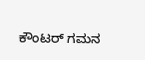ಕೌಂಟರ್ ಗಮನ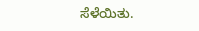ಸೆಳೆಯಿತು.